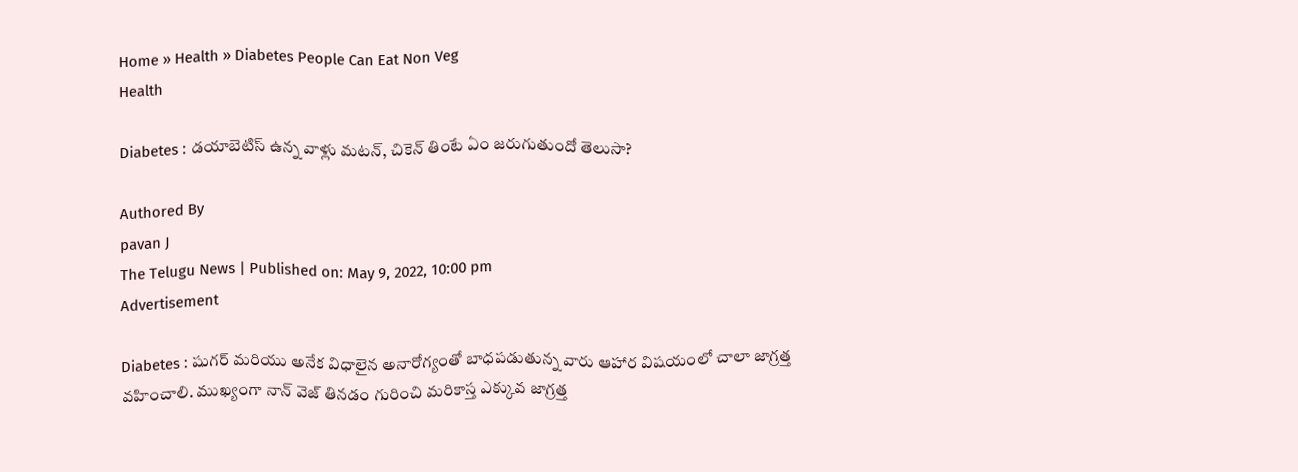Home » Health » Diabetes People Can Eat Non Veg
Health

Diabetes : డయాబెటిస్ ఉన్న వాళ్లు మటన్, చికెన్ తింటే ఏం జరుగుతుందో తెలుసా?

Authored By
pavan J
The Telugu News | Published on: May 9, 2022, 10:00 pm
Advertisement

Diabetes : షుగర్ మరియు అనేక విధాలైన అనారోగ్యంతో బాధపడుతున్న వారు ఆహార విషయంలో చాలా జాగ్రత్త వహించాలి. ముఖ్యంగా నాన్ వెజ్ తినడం గురించి మరికాస్త ఎక్కువ జాగ్రత్త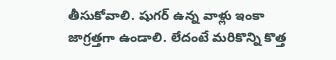తీసుకోవాలి. షుగర్ ఉన్న వాళ్లు ఇంకా జాగ్రత్తగా ఉండాలి. లేదంటే మరికొన్ని కొత్త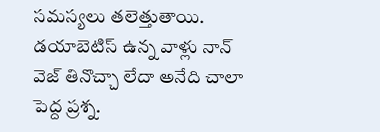సమస్యలు తలెత్తుతాయి. డయాబెటిస్ ఉన్న వాళ్లు నాన్ వెజ్ తినొచ్చా లేదా అనేది చాలా పెద్ద ప్రశ్న.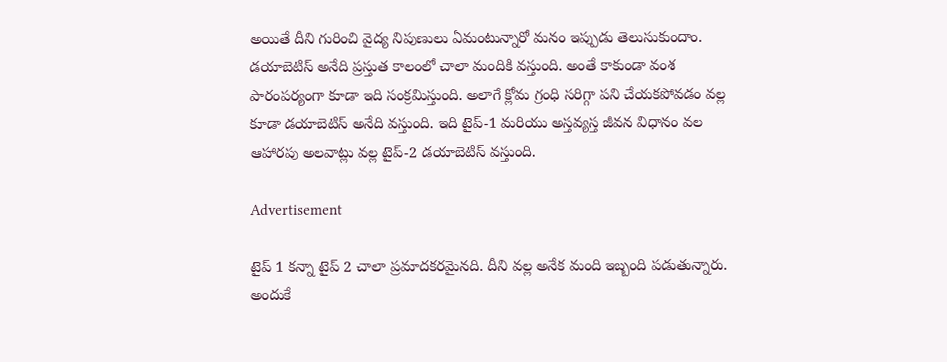అయితే దీని గురించి వైద్య నిపుణులు ఏమంటున్నారో మనం ఇప్పుడు తెలుసుకుందాం. డయాబెటిస్ అనేది ప్రస్తుత కాలంలో చాలా మందికి వస్తుంది. అంతే కాకుండా వంశ పారంపర్యంగా కూడా ఇది సంక్రమిస్తుంది. అలాగే క్లోమ గ్రంధి సరిగ్గా పని చేయకపోవడం వల్ల కూడా డయాబెటిస్ అనేది వస్తుంది. ఇది టైప్-1 మరియు అస్తవ్యస్త జీవన విధానం వల ఆహారపు అలవాట్లు వల్ల టైప్-2 డయాబెటిస్ వస్తుంది.

Advertisement

టైప్ 1 కన్నా టైప్ 2 చాలా ప్రమాదకరమైనది. దీని వల్ల అనేక మంది ఇబ్బంది పడుతున్నారు. అందుకే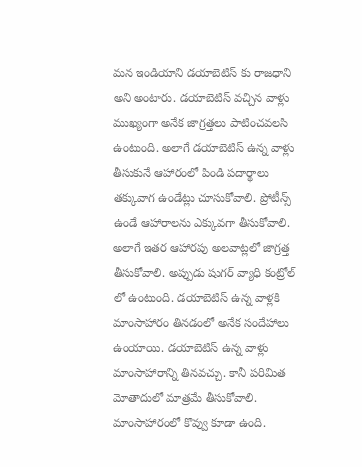మన ఇండియాని డయాబెటిస్ కు రాజధాని అని అంటారు. డయాబెటిస్ వచ్చిన వాళ్లు ముఖ్యంగా అనేక జాగ్రత్తలు పాటించవలసి ఉంటుంది. అలాగే డయాబెటిస్ ఉన్న వాళ్లు తీసుకునే ఆహారంలో పిండి పదార్థాలు తక్కువాగ ఉండేట్లు చూసుకోవాలి. ప్రోటీన్స్ ఉండే ఆహారాలను ఎక్కువగా తీసుకోవాలి. అలాగే ఇతర ఆహారపు అలవాట్లలో జాగ్రత్త తీసుకోవాలి. అప్పుడు షుగర్ వ్యాధి కంట్రోల్ లో ఉంటుంది. డయాబెటిస్ ఉన్న వాళ్లకి మాంసాహారం తినడంలో అనేక సందేహాలు ఉంయాయి. డయాబెటిస్ ఉన్న వాళ్లు మాంసాహారాన్ని తినవచ్చు. కానీ పరిమిత మోతాదులో మాత్రమే తీసుకోవాలి. మాంసాహారంలో కొవ్వు కూడా ఉంది.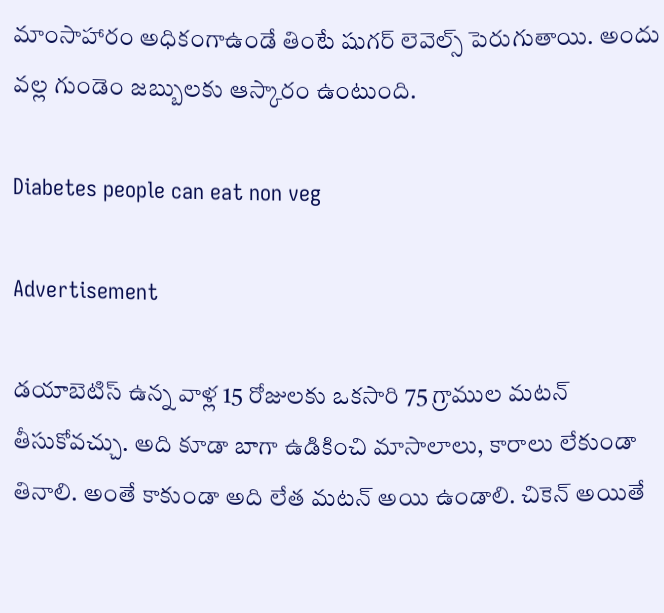మాంసాహారం అధికంగాఉండే తింటే షుగర్ లెవెల్స్ పెరుగుతాయి. అందు వల్ల గుండెం జబ్బులకు ఆస్కారం ఉంటుంది.

Diabetes people can eat non veg

Advertisement

డయాబెటిస్ ఉన్న వాళ్ల 15 రోజులకు ఒకసారి 75 గ్రాముల మటన్ తీసుకోవచ్చు. అది కూడా బాగా ఉడికించి మాసాలాలు, కారాలు లేకుండా తినాలి. అంతే కాకుండా అది లేత మటన్ అయి ఉండాలి. చికెన్ అయితే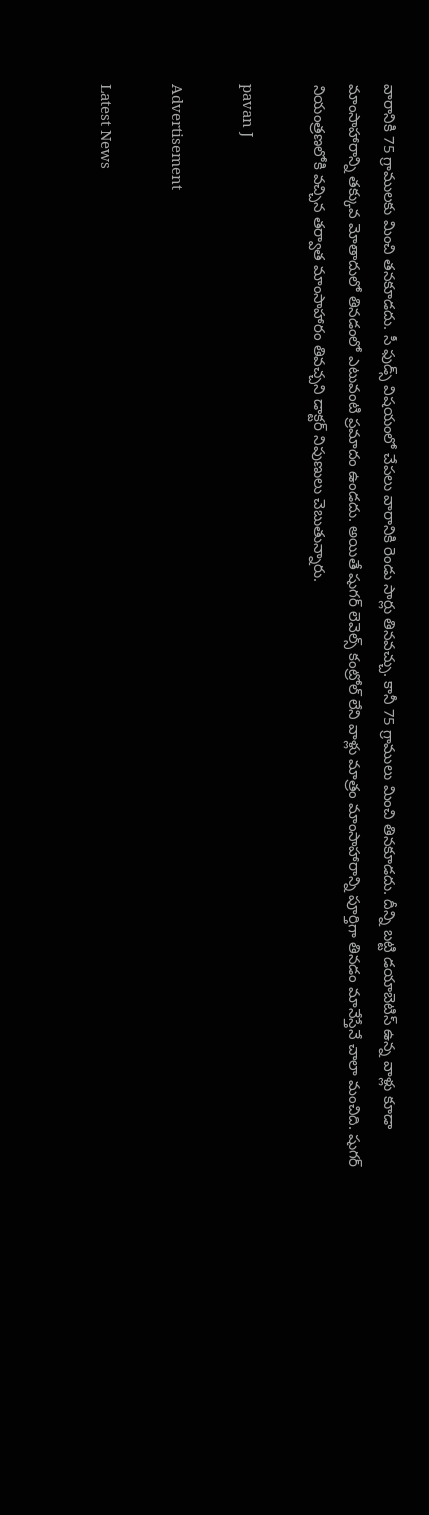వారానికి 75 గ్రాములకు మించి తనకూడదు. సీ ఫుడ్స్ విషయంలో చేపలు వారానికి రెండు సార్లు తినవచ్చు. కానీ 75 గ్రాములు మించి తినకూడదు. దీన్ని బట్టి డయాబెటిస్ ఉన్న వాళ్లు కూడా మాంసాహారాన్ని తక్కువ మోతాదులో తినడంలో ఎటువంటి ప్రమాదం ఉండదు. అయితే షుగర్ లెవెల్స్ కంట్రోల్ లేని వాళ్లు మాత్రం మాంసాహారాన్ని పూర్తిగా తినడం మానేస్తేనే చాలా మంచిది. షుగర్ నియంత్రణలోకి వచ్చిన తర్వాత మాంసాహారం తివచ్చని డాక్టర్ నిపుణులు చెబుతున్నారు.

pavan J

Advertisement

Latest News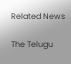Related News

The Telugu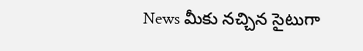News మీకు నచ్చిన సైటుగా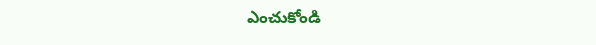ఎంచుకోండి